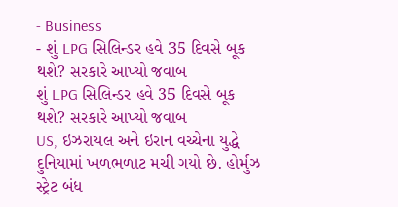- Business
- શું LPG સિલિન્ડર હવે 35 દિવસે બૂક થશે? સરકારે આપ્યો જવાબ
શું LPG સિલિન્ડર હવે 35 દિવસે બૂક થશે? સરકારે આપ્યો જવાબ
US, ઇઝરાયલ અને ઇરાન વચ્ચેના યુદ્ધે દુનિયામાં ખળભળાટ મચી ગયો છે. હોર્મુઝ સ્ટ્રેટ બંધ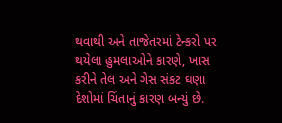થવાથી અને તાજેતરમાં ટેન્કરો પર થયેલા હુમલાઓને કારણે, ખાસ કરીને તેલ અને ગેસ સંકટ ઘણા દેશોમાં ચિંતાનું કારણ બન્યું છે.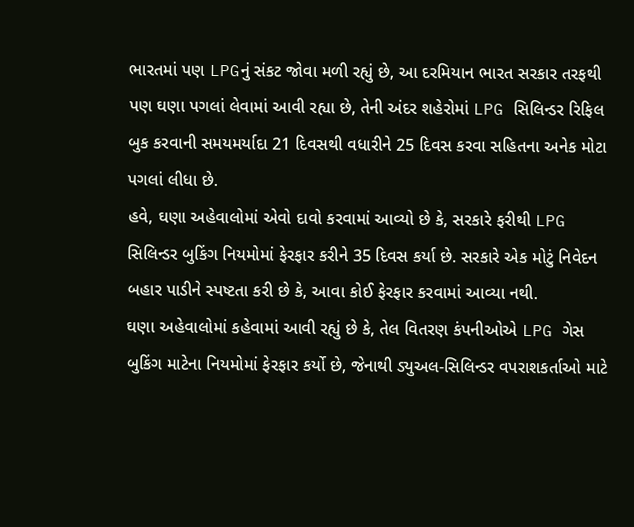ભારતમાં પણ LPGનું સંકટ જોવા મળી રહ્યું છે, આ દરમિયાન ભારત સરકાર તરફથી પણ ઘણા પગલાં લેવામાં આવી રહ્યા છે, તેની અંદર શહેરોમાં LPG સિલિન્ડર રિફિલ બુક કરવાની સમયમર્યાદા 21 દિવસથી વધારીને 25 દિવસ કરવા સહિતના અનેક મોટા પગલાં લીધા છે.
હવે, ઘણા અહેવાલોમાં એવો દાવો કરવામાં આવ્યો છે કે, સરકારે ફરીથી LPG સિલિન્ડર બુકિંગ નિયમોમાં ફેરફાર કરીને 35 દિવસ કર્યા છે. સરકારે એક મોટું નિવેદન બહાર પાડીને સ્પષ્ટતા કરી છે કે, આવા કોઈ ફેરફાર કરવામાં આવ્યા નથી.
ઘણા અહેવાલોમાં કહેવામાં આવી રહ્યું છે કે, તેલ વિતરણ કંપનીઓએ LPG ગેસ બુકિંગ માટેના નિયમોમાં ફેરફાર કર્યો છે, જેનાથી ડ્યુઅલ-સિલિન્ડર વપરાશકર્તાઓ માટે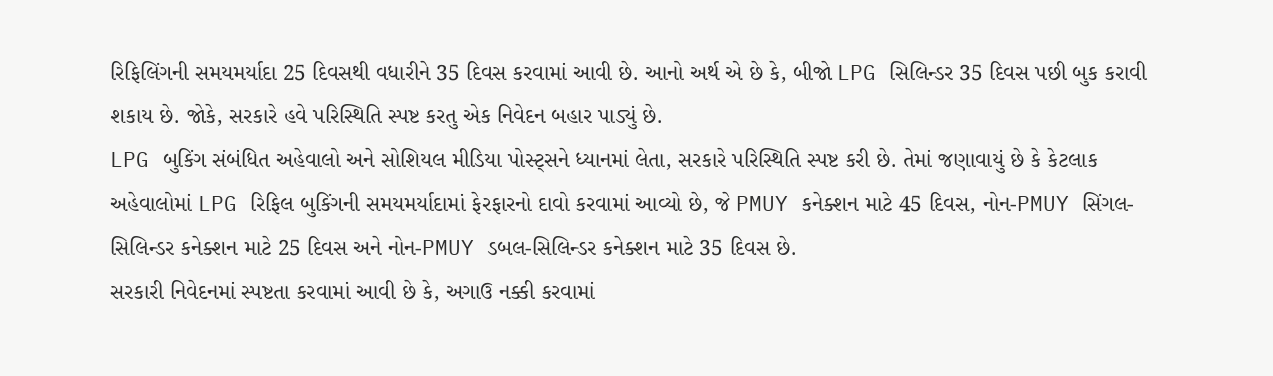રિફિલિંગની સમયમર્યાદા 25 દિવસથી વધારીને 35 દિવસ કરવામાં આવી છે. આનો અર્થ એ છે કે, બીજો LPG સિલિન્ડર 35 દિવસ પછી બુક કરાવી શકાય છે. જોકે, સરકારે હવે પરિસ્થિતિ સ્પષ્ટ કરતુ એક નિવેદન બહાર પાડ્યું છે.
LPG બુકિંગ સંબંધિત અહેવાલો અને સોશિયલ મીડિયા પોસ્ટ્સને ધ્યાનમાં લેતા, સરકારે પરિસ્થિતિ સ્પષ્ટ કરી છે. તેમાં જણાવાયું છે કે કેટલાક અહેવાલોમાં LPG રિફિલ બુકિંગની સમયમર્યાદામાં ફેરફારનો દાવો કરવામાં આવ્યો છે, જે PMUY કનેક્શન માટે 45 દિવસ, નોન-PMUY સિંગલ-સિલિન્ડર કનેક્શન માટે 25 દિવસ અને નોન-PMUY ડબલ-સિલિન્ડર કનેક્શન માટે 35 દિવસ છે.
સરકારી નિવેદનમાં સ્પષ્ટતા કરવામાં આવી છે કે, અગાઉ નક્કી કરવામાં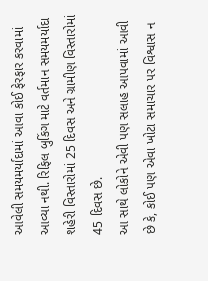આવેલી સમયમર્યાદામાં આવા કોઈ ફેરફાર કરવામાં આવ્યા નથી. રિફિલ બુકિંગ માટે વર્તમાન સમયમર્યાદા શહેરી વિસ્તારોમાં 25 દિવસ અને ગ્રામીણ વિસ્તારોમાં 45 દિવસ છે.
આ સાથે લોકોને એવી પણ સલાહ આપવામાં આવી છે કે, કોઈ પણ એવા ખોટા સમાચાર પર વિશ્વાસ ન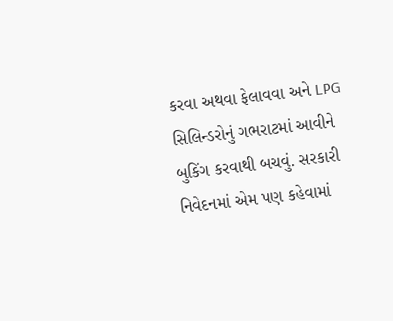કરવા અથવા ફેલાવવા અને LPG સિલિન્ડરોનું ગભરાટમાં આવીને બુકિંગ કરવાથી બચવું. સરકારી નિવેદનમાં એમ પણ કહેવામાં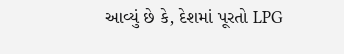આવ્યું છે કે, દેશમાં પૂરતો LPG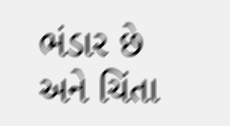ભંડાર છે અને ચિંતા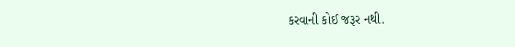કરવાની કોઈ જરૂર નથી.